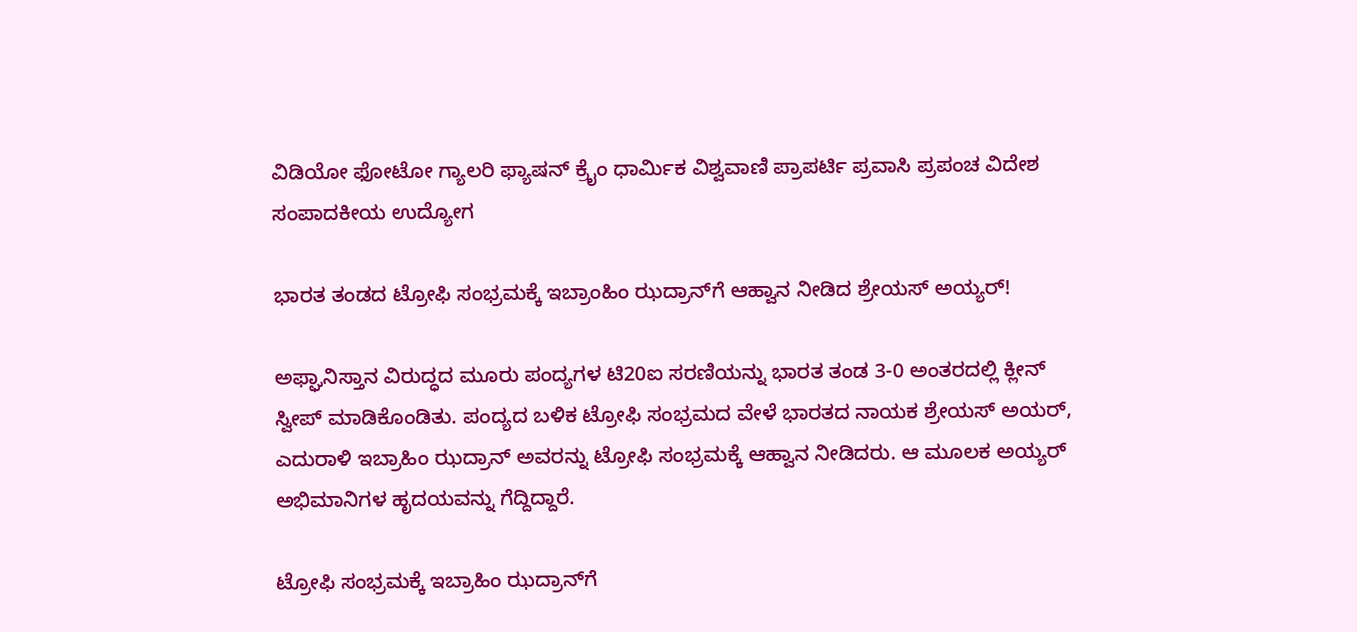ವಿಡಿಯೋ ಫೋಟೋ ಗ್ಯಾಲರಿ ಫ್ಯಾಷನ್ ಕ್ರೈಂ ಧಾರ್ಮಿಕ ವಿಶ್ವವಾಣಿ ಪ್ರಾಪರ್ಟಿ ಪ್ರವಾಸಿ ಪ್ರಪಂಚ ವಿದೇಶ ಸಂಪಾದಕೀಯ ಉದ್ಯೋಗ

ಭಾರತ ತಂಡದ ಟ್ರೋಫಿ ಸಂಭ್ರಮಕ್ಕೆ ಇಬ್ರಾಂಹಿಂ ಝದ್ರಾನ್‌ಗೆ ಆಹ್ವಾನ ನೀಡಿದ ಶ್ರೇಯಸ್‌ ಅಯ್ಯರ್‌!

ಅಫ್ಘಾನಿಸ್ತಾನ ವಿರುದ್ಧದ ಮೂರು ಪಂದ್ಯಗಳ ಟಿ20ಐ ಸರಣಿಯನ್ನು ಭಾರತ ತಂಡ 3-0 ಅಂತರದಲ್ಲಿ ಕ್ಲೀನ್‌ ಸ್ವೀಪ್‌ ಮಾಡಿಕೊಂಡಿತು. ಪಂದ್ಯದ ಬಳಿಕ ಟ್ರೋಫಿ ಸಂಭ್ರಮದ ವೇಳೆ ಭಾರತದ ನಾಯಕ ಶ್ರೇಯಸ್‌ ಅಯರ್‌, ಎದುರಾಳಿ ಇಬ್ರಾಹಿಂ ಝದ್ರಾನ್‌ ಅವರನ್ನು ಟ್ರೋಫಿ ಸಂಭ್ರಮಕ್ಕೆ ಆಹ್ವಾನ ನೀಡಿದರು. ಆ ಮೂಲಕ ಅಯ್ಯರ್‌ ಅಭಿಮಾನಿಗಳ ಹೃದಯವನ್ನು ಗೆದ್ದಿದ್ದಾರೆ.

ಟ್ರೋಫಿ ಸಂಭ್ರಮಕ್ಕೆ ಇಬ್ರಾಹಿಂ ಝದ್ರಾನ್‌ಗೆ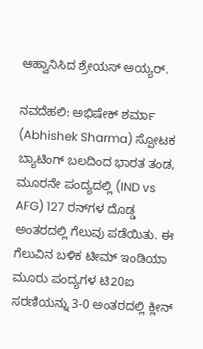ಆಹ್ವಾನಿಸಿದ ಶ್ರೇಯಸ್‌ ಅಯ್ಯರ್‌.

ನವದೆಹಲಿ: ಅಭಿಷೇಕ್‌ ಶರ್ಮಾ (Abhishek Sharma) ಸ್ಪೋಟಕ ಬ್ಯಾಟಿಂಗ್‌ ಬಲದಿಂದ ಭಾರತ ತಂಡ, ಮೂರನೇ ಪಂದ್ಯದಲ್ಲಿ (IND vs AFG) 127 ರನ್‌ಗಳ ದೊಡ್ಡ ಅಂತರದಲ್ಲಿ ಗೆಲುವು ಪಡೆಯಿತು. ಈ ಗೆಲುವಿನ ಬಳಿಕ ಟೀಮ್‌ ಇಂಡಿಯಾ ಮೂರು ಪಂದ್ಯಗಳ ಟಿ20ಐ ಸರಣಿಯನ್ನು 3-0 ಅಂತರದಲ್ಲಿ ಕ್ಲೀನ್‌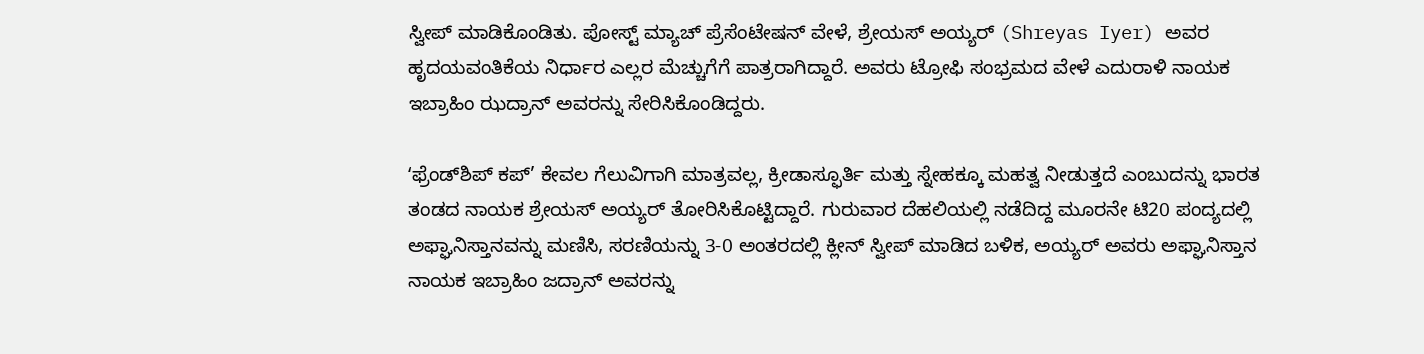ಸ್ವೀಪ್‌ ಮಾಡಿಕೊಂಡಿತು. ಪೋಸ್ಟ್‌ ಮ್ಯಾಚ್‌ ಪ್ರೆಸೆಂಟೇಷನ್‌ ವೇಳೆ, ಶ್ರೇಯಸ್‌ ಅಯ್ಯರ್‌ (Shreyas Iyer) ಅವರ ಹೃದಯವಂತಿಕೆಯ ನಿರ್ಧಾರ ಎಲ್ಲರ ಮೆಚ್ಚುಗೆಗೆ ಪಾತ್ರರಾಗಿದ್ದಾರೆ. ಅವರು ಟ್ರೋಫಿ ಸಂಭ್ರಮದ ವೇಳೆ ಎದುರಾಳಿ ನಾಯಕ ಇಬ್ರಾಹಿಂ ಝದ್ರಾನ್‌ ಅವರನ್ನು ಸೇರಿಸಿಕೊಂಡಿದ್ದರು.

ʻಫ್ರೆಂಡ್‌ಶಿಪ್ ಕಪ್’ ಕೇವಲ ಗೆಲುವಿಗಾಗಿ ಮಾತ್ರವಲ್ಲ, ಕ್ರೀಡಾಸ್ಫೂರ್ತಿ ಮತ್ತು ಸ್ನೇಹಕ್ಕೂ ಮಹತ್ವ ನೀಡುತ್ತದೆ ಎಂಬುದನ್ನು ಭಾರತ ತಂಡದ ನಾಯಕ ಶ್ರೇಯಸ್ ಅಯ್ಯರ್ ತೋರಿಸಿಕೊಟ್ಟಿದ್ದಾರೆ. ಗುರುವಾರ ದೆಹಲಿಯಲ್ಲಿ ನಡೆದಿದ್ದ ಮೂರನೇ ಟಿ20 ಪಂದ್ಯದಲ್ಲಿ ಅಫ್ಘಾನಿಸ್ತಾನವನ್ನು ಮಣಿಸಿ, ಸರಣಿಯನ್ನು 3-0 ಅಂತರದಲ್ಲಿ ಕ್ಲೀನ್ ಸ್ವೀಪ್ ಮಾಡಿದ ಬಳಿಕ, ಅಯ್ಯರ್ ಅವರು ಅಫ್ಘಾನಿಸ್ತಾನ ನಾಯಕ ಇಬ್ರಾಹಿಂ ಜದ್ರಾನ್ ಅವರನ್ನು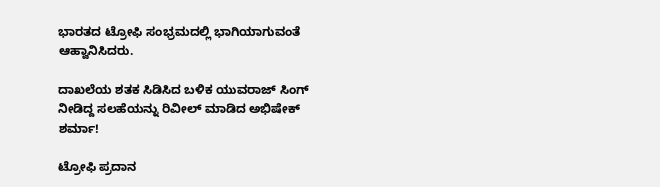ಭಾರತದ ಟ್ರೋಫಿ ಸಂಭ್ರಮದಲ್ಲಿ ಭಾಗಿಯಾಗುವಂತೆ ಆಹ್ವಾನಿಸಿದರು.

ದಾಖಲೆಯ ಶತಕ ಸಿಡಿಸಿದ ಬಳಿಕ ಯುವರಾಜ್‌ ಸಿಂಗ್‌ ನೀಡಿದ್ದ ಸಲಹೆಯನ್ನು ರಿವೀಲ್‌ ಮಾಡಿದ ಅಭಿಷೇಕ್‌ ಶರ್ಮಾ!

ಟ್ರೋಫಿ ಪ್ರದಾನ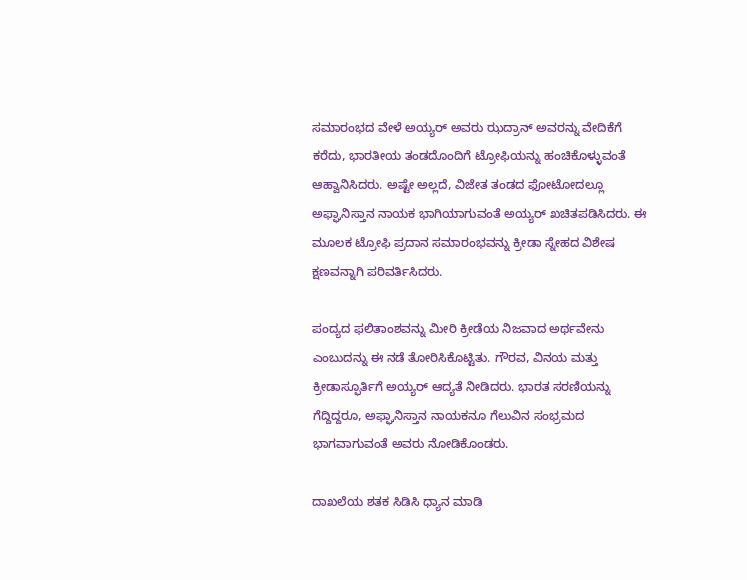ಸಮಾರಂಭದ ವೇಳೆ ಅಯ್ಯರ್ ಅವರು ಝದ್ರಾನ್ ಅವರನ್ನು ವೇದಿಕೆಗೆ ಕರೆದು, ಭಾರತೀಯ ತಂಡದೊಂದಿಗೆ ಟ್ರೋಫಿಯನ್ನು ಹಂಚಿಕೊಳ್ಳುವಂತೆ ಆಹ್ವಾನಿಸಿದರು. ಅಷ್ಟೇ ಅಲ್ಲದೆ, ವಿಜೇತ ತಂಡದ ಫೋಟೋದಲ್ಲೂ ಅಫ್ಘಾನಿಸ್ತಾನ ನಾಯಕ ಭಾಗಿಯಾಗುವಂತೆ ಅಯ್ಯರ್ ಖಚಿತಪಡಿಸಿದರು. ಈ ಮೂಲಕ ಟ್ರೋಫಿ ಪ್ರದಾನ ಸಮಾರಂಭವನ್ನು ಕ್ರೀಡಾ ಸ್ನೇಹದ ವಿಶೇಷ ಕ್ಷಣವನ್ನಾಗಿ ಪರಿವರ್ತಿಸಿದರು.

ಪಂದ್ಯದ ಫಲಿತಾಂಶವನ್ನು ಮೀರಿ ಕ್ರೀಡೆಯ ನಿಜವಾದ ಅರ್ಥವೇನು ಎಂಬುದನ್ನು ಈ ನಡೆ ತೋರಿಸಿಕೊಟ್ಟಿತು. ಗೌರವ, ವಿನಯ ಮತ್ತು ಕ್ರೀಡಾಸ್ಫೂರ್ತಿಗೆ ಅಯ್ಯರ್ ಆದ್ಯತೆ ನೀಡಿದರು. ಭಾರತ ಸರಣಿಯನ್ನು ಗೆದ್ದಿದ್ದರೂ, ಅಫ್ಘಾನಿಸ್ತಾನ ನಾಯಕನೂ ಗೆಲುವಿನ ಸಂಭ್ರಮದ ಭಾಗವಾಗುವಂತೆ ಅವರು ನೋಡಿಕೊಂಡರು.

ದಾಖಲೆಯ ಶತಕ ಸಿಡಿಸಿ ಧ್ಯಾನ ಮಾಡಿ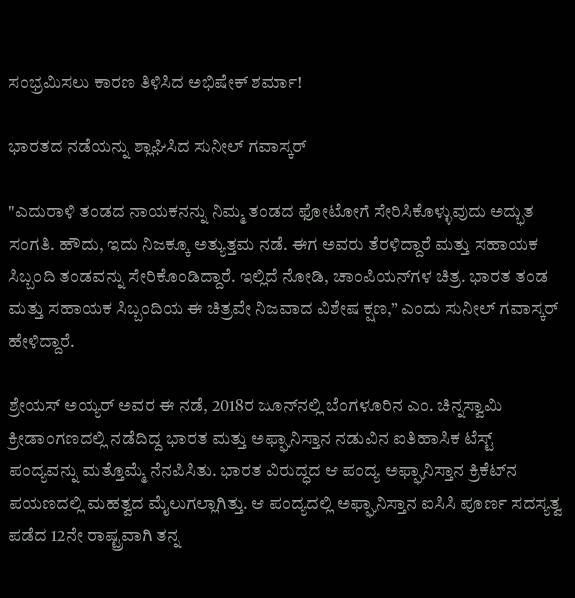ಸಂಭ್ರಮಿಸಲು ಕಾರಣ ತಿಳಿಸಿದ ಅಭಿಷೇಕ್‌ ಶರ್ಮಾ!

ಭಾರತದ ನಡೆಯನ್ನು ಶ್ಲಾಘಿಸಿದ ಸುನೀಲ್‌ ಗವಾಸ್ಕರ್‌

"ಎದುರಾಳಿ ತಂಡದ ನಾಯಕನನ್ನು ನಿಮ್ಮ ತಂಡದ ಫೋಟೋಗೆ ಸೇರಿಸಿಕೊಳ್ಳುವುದು ಅದ್ಭುತ ಸಂಗತಿ. ಹೌದು, ಇದು ನಿಜಕ್ಕೂ ಅತ್ಯುತ್ತಮ ನಡೆ. ಈಗ ಅವರು ತೆರಳಿದ್ದಾರೆ ಮತ್ತು ಸಹಾಯಕ ಸಿಬ್ಬಂದಿ ತಂಡವನ್ನು ಸೇರಿಕೊಂಡಿದ್ದಾರೆ. ಇಲ್ಲಿದೆ ನೋಡಿ, ಚಾಂಪಿಯನ್‌ಗಳ ಚಿತ್ರ. ಭಾರತ ತಂಡ ಮತ್ತು ಸಹಾಯಕ ಸಿಬ್ಬಂದಿಯ ಈ ಚಿತ್ರವೇ ನಿಜವಾದ ವಿಶೇಷ ಕ್ಷಣ,” ಎಂದು ಸುನೀಲ್‌ ಗವಾಸ್ಕರ್ ಹೇಳಿದ್ದಾರೆ.

ಶ್ರೇಯಸ್ ಅಯ್ಯರ್ ಅವರ ಈ ನಡೆ, 2018ರ ಜೂನ್‌ನಲ್ಲಿ ಬೆಂಗಳೂರಿನ ಎಂ. ಚಿನ್ನಸ್ವಾಮಿ ಕ್ರೀಡಾಂಗಣದಲ್ಲಿ ನಡೆದಿದ್ದ ಭಾರತ ಮತ್ತು ಅಫ್ಘಾನಿಸ್ತಾನ ನಡುವಿನ ಐತಿಹಾಸಿಕ ಟೆಸ್ಟ್ ಪಂದ್ಯವನ್ನು ಮತ್ತೊಮ್ಮೆ ನೆನಪಿಸಿತು. ಭಾರತ ವಿರುದ್ಧದ ಆ ಪಂದ್ಯ ಅಫ್ಘಾನಿಸ್ತಾನ ಕ್ರಿಕೆಟ್‌ನ ಪಯಣದಲ್ಲಿ ಮಹತ್ವದ ಮೈಲುಗಲ್ಲಾಗಿತ್ತು. ಆ ಪಂದ್ಯದಲ್ಲಿ ಅಫ್ಘಾನಿಸ್ತಾನ ಐಸಿಸಿ ಪೂರ್ಣ ಸದಸ್ಯತ್ವ ಪಡೆದ 12ನೇ ರಾಷ್ಟ್ರವಾಗಿ ತನ್ನ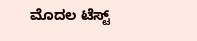ಮೊದಲ ಟೆಸ್ಟ್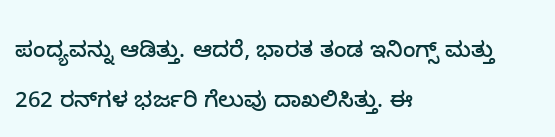ಪಂದ್ಯವನ್ನು ಆಡಿತ್ತು. ಆದರೆ, ಭಾರತ ತಂಡ ಇನಿಂಗ್ಸ್ ಮತ್ತು 262 ರನ್‌ಗಳ ಭರ್ಜರಿ ಗೆಲುವು ದಾಖಲಿಸಿತ್ತು. ಈ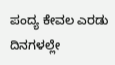ಪಂದ್ಯ ಕೇವಲ ಎರಡು ದಿನಗಳಲ್ಲೇ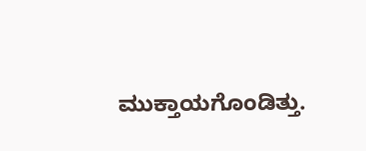ಮುಕ್ತಾಯಗೊಂಡಿತ್ತು.